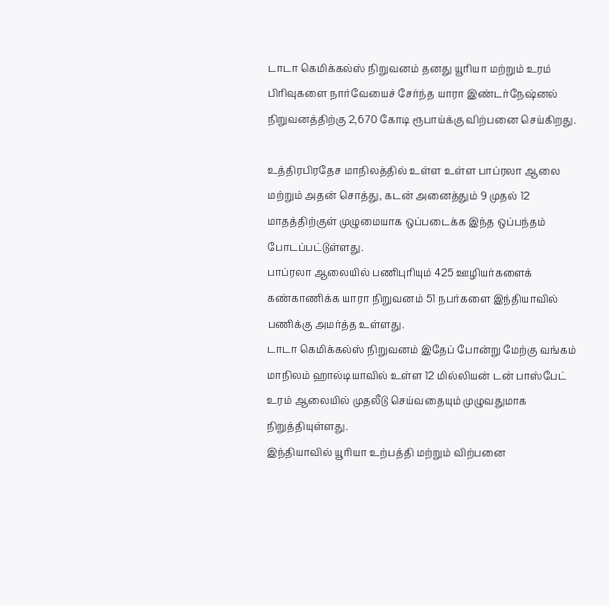டாடா கெமிக்கல்ஸ் நிறுவனம் தனது யூரியா மற்றும் உரம் பிரிவுகளை நார்வேயைச் சேர்ந்த யாரா இண்டர்நேஷ்னல் நிறுவனத்திற்கு 2,670 கோடி ரூபாய்க்கு விற்பனை செய்கிறது.

உத்திரபிரதேச மாநிலத்தில் உள்ள உள்ள பாப்ரலா ஆலை மற்றும் அதன் சொத்து, கடன் அனைத்தும் 9 முதல் 12 மாதத்திற்குள் முழுமையாக ஒப்படைக்க இந்த ஒப்பந்தம் போடப்பட்டுள்ளது.
பாப்ரலா ஆலையில் பணிபுரியும் 425 ஊழியர்களைக் கண்காணிக்க யாரா நிறுவனம் 51 நபர்களை இந்தியாவில் பணிக்கு அமர்த்த உள்ளது.
டாடா கெமிக்கல்ஸ் நிறுவனம் இதேப் போன்று மேற்கு வங்கம் மாநிலம் ஹால்டியாவில் உள்ள 12 மில்லியன் டன் பாஸ்பேட் உரம் ஆலையில் முதலீடு செய்வதையும் முழுவதுமாக நிறுத்தியுள்ளது.
இந்தியாவில் யூரியா உற்பத்தி மற்றும் விற்பனை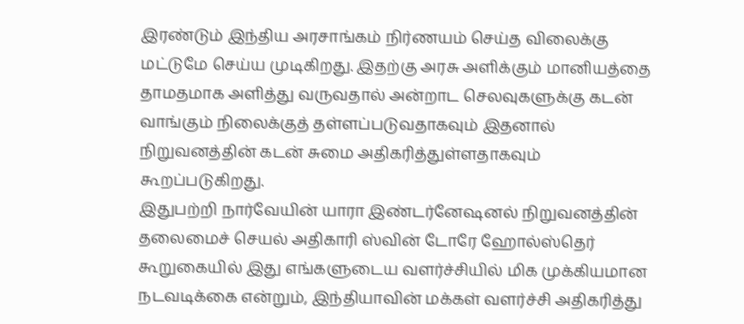இரண்டும் இந்திய அரசாங்கம் நிர்ணயம் செய்த விலைக்கு மட்டுமே செய்ய முடிகிறது. இதற்கு அரசு அளிக்கும் மானியத்தை தாமதமாக அளித்து வருவதால் அன்றாட செலவுகளுக்கு கடன் வாங்கும் நிலைக்குத் தள்ளப்படுவதாகவும் இதனால் நிறுவனத்தின் கடன் சுமை அதிகரித்துள்ளதாகவும் கூறப்படுகிறது.
இதுபற்றி நார்வேயின் யாரா இண்டர்னேஷனல் நிறுவனத்தின் தலைமைச் செயல் அதிகாரி ஸ்வின் டோரே ஹோல்ஸ்தெர் கூறுகையில் இது எங்களுடைய வளர்ச்சியில் மிக முக்கியமான நடவடிக்கை என்றும், இந்தியாவின் மக்கள் வளர்ச்சி அதிகரித்து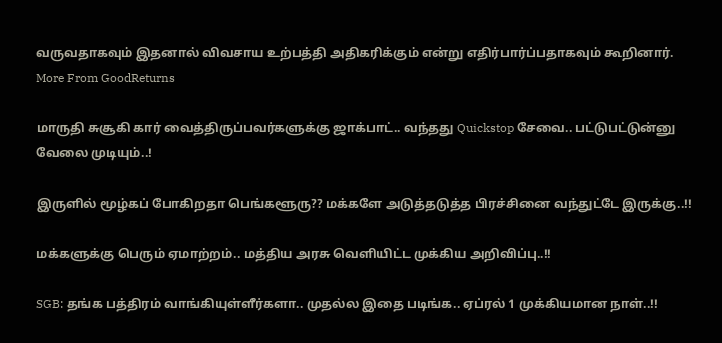வருவதாகவும் இதனால் விவசாய உற்பத்தி அதிகரிக்கும் என்று எதிர்பார்ப்பதாகவும் கூறினார்.
More From GoodReturns

மாருதி சுசூகி கார் வைத்திருப்பவர்களுக்கு ஜாக்பாட்.. வந்தது Quickstop சேவை.. பட்டுபட்டுன்னு வேலை முடியும்..!

இருளில் மூழ்கப் போகிறதா பெங்களூரு?? மக்களே அடுத்தடுத்த பிரச்சினை வந்துட்டே இருக்கு..!!

மக்களுக்கு பெரும் ஏமாற்றம்.. மத்திய அரசு வெளியிட்ட முக்கிய அறிவிப்பு..!!

SGB: தங்க பத்திரம் வாங்கியுள்ளீர்களா.. முதல்ல இதை படிங்க.. ஏப்ரல் 1 முக்கியமான நாள்..!!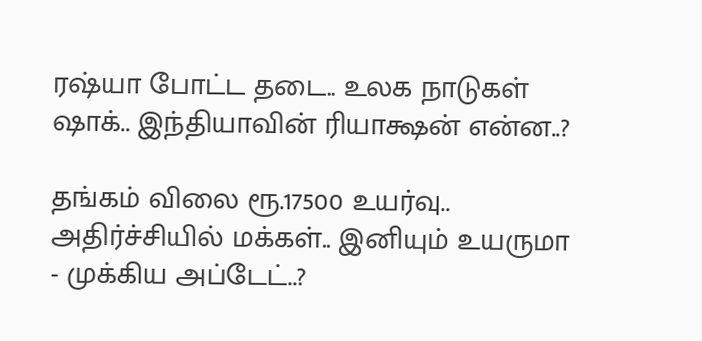ரஷ்யா போட்ட தடை.. உலக நாடுகள் ஷாக்.. இந்தியாவின் ரியாக்ஷன் என்ன..?

தங்கம் விலை ரூ.17500 உயர்வு.. அதிர்ச்சியில் மக்கள்.. இனியும் உயருமா - முக்கிய அப்டேட்..?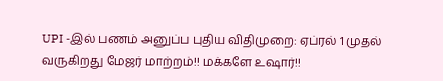UPI -இல் பணம் அனுப்ப புதிய விதிமுறை: ஏப்ரல் 1 முதல் வருகிறது மேஜர் மாற்றம்!! மக்களே உஷார்!!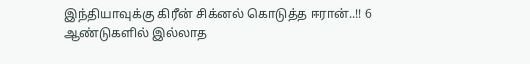இந்தியாவுக்கு கிரீன் சிக்னல் கொடுத்த ஈரான்..!! 6 ஆண்டுகளில் இல்லாத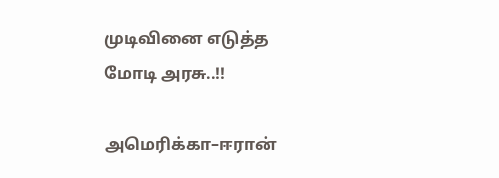முடிவினை எடுத்த மோடி அரசு..!!

அமெரிக்கா–ஈரான்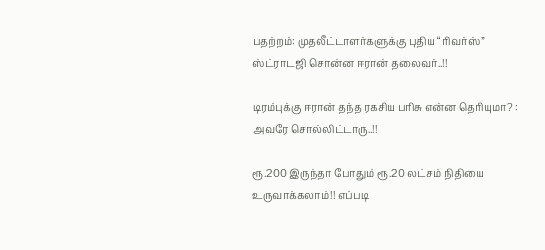பதற்றம்: முதலீட்டாளர்களுக்கு புதிய “ரிவர்ஸ்” ஸ்ட்ராடஜி சொன்ன ஈரான் தலைவர்..!!

டிரம்புக்கு ஈரான் தந்த ரகசிய பரிசு என்ன தெரியுமா? : அவரே சொல்லிட்டாரு..!!

ரூ.200 இருந்தா போதும் ரூ.20 லட்சம் நிதியை உருவாக்கலாம்!! எப்படி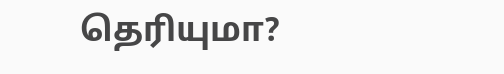தெரியுமா?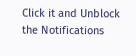Click it and Unblock the Notifications